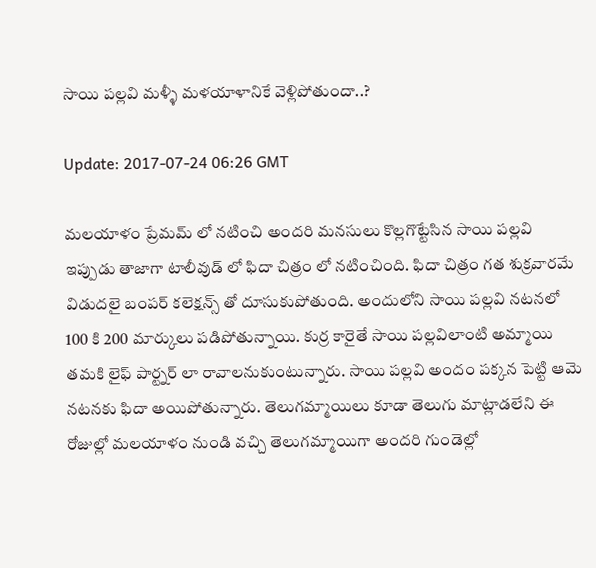సాయి పల్లవి మళ్ళీ మళయాళానికే వెళ్లిపోతుందా..?

Update: 2017-07-24 06:26 GMT

మలయాళం ప్రేమమ్ లో నటించి అందరి మనసులు కొల్లగొట్టేసిన సాయి పల్లవి ఇప్పుడు తాజాగా టాలీవుడ్ లో ఫిదా చిత్రం లో నటించింది. ఫిదా చిత్రం గత శుక్రవారమే విడుదలై బంపర్ కలెక్షన్స్ తో దూసుకుపోతుంది. అందులోని సాయి పల్లవి నటనలో 100 కి 200 మార్కులు పడిపోతున్నాయి. కుర్ర కారైతే సాయి పల్లవిలాంటి అమ్మాయి తమకి లైఫ్ పార్ట్నర్ లా రావాలనుకుంటున్నారు. సాయి పల్లవి అందం పక్కన పెట్టి ఆమె నటనకు ఫిదా అయిపోతున్నారు. తెలుగమ్మాయిలు కూడా తెలుగు మాట్లాడలేని ఈ రోజుల్లో మలయాళం నుండి వచ్చి తెలుగమ్మాయిగా అందరి గుండెల్లో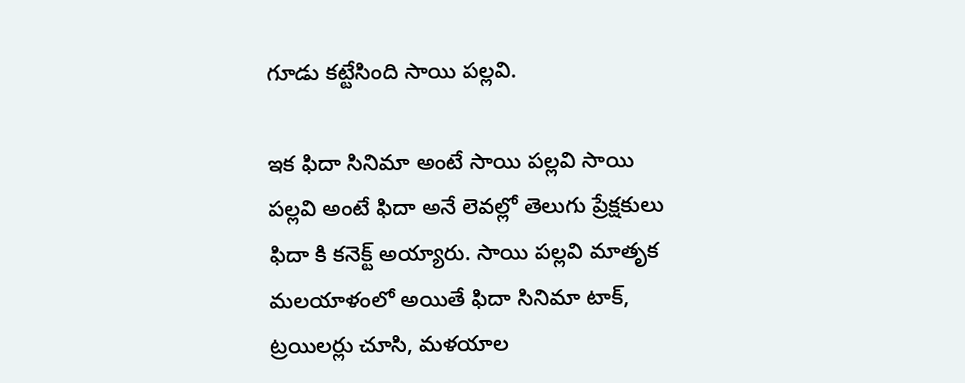గూడు కట్టేసింది సాయి పల్లవి.

ఇక ఫిదా సినిమా అంటే సాయి పల్లవి సాయి పల్లవి అంటే ఫిదా అనే లెవల్లో తెలుగు ప్రేక్షకులు ఫిదా కి కనెక్ట్ అయ్యారు. సాయి పల్లవి మాతృక మలయాళంలో అయితే ఫిదా సినిమా టాక్, ట్రయిలర్లు చూసి, మళయాల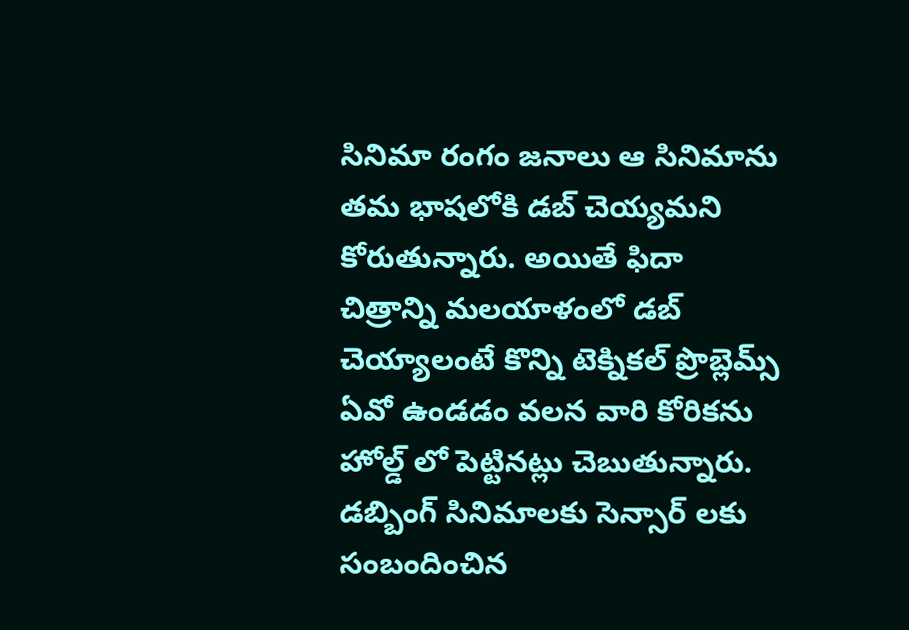సినిమా రంగం జనాలు ఆ సినిమాను తమ భాషలోకి డబ్ చెయ్యమని కోరుతున్నారు. అయితే ఫిదా చిత్రాన్ని మలయాళంలో డబ్ చెయ్యాలంటే కొన్ని టెక్నికల్ ప్రొబ్లెమ్స్ ఏవో ఉండడం వలన వారి కోరికను హోల్డ్ లో పెట్టినట్లు చెబుతున్నారు. డబ్బింగ్ సినిమాలకు సెన్సార్ లకు సంబందించిన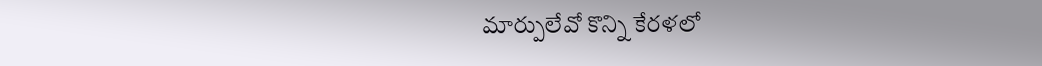మార్పులేవో కొన్ని కేరళలో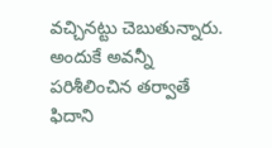వచ్చినట్టు చెబుతున్నారు. అందుకే అవన్నీ పరిశీలించిన తర్వాతే ఫిదాని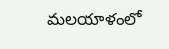మలయాళంలో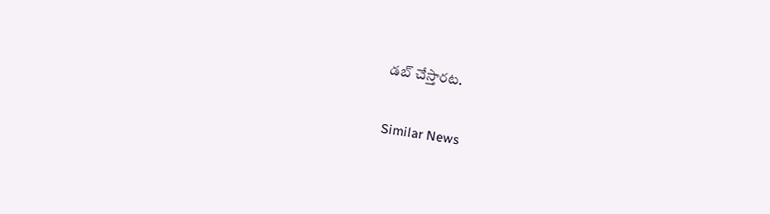డబ్ చేస్తారట.

Similar News